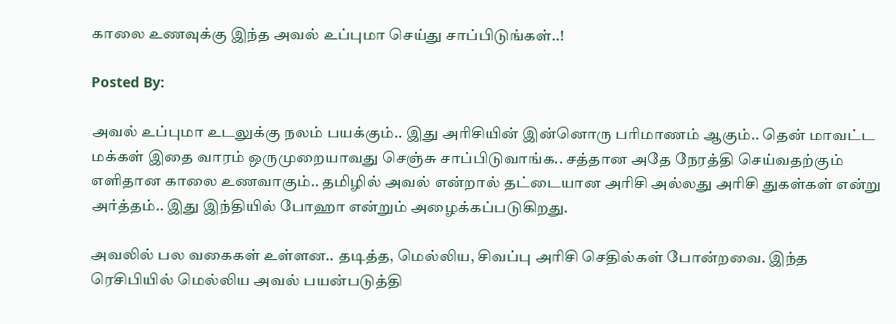காலை உணவுக்கு இந்த அவல் உப்புமா செய்து சாப்பிடுங்கள்..!

Posted By:

அவல் உப்புமா உடலுக்கு நலம் பயக்கும்.. இது அரிசியின் இன்னொரு பரிமாணம் ஆகும்.. தென் மாவட்ட மக்கள் இதை வாரம் ஒருமுறையாவது செஞ்சு சாப்பிடுவாங்க.. சத்தான அதே நேரத்தி செய்வதற்கும் எளிதான காலை உணவாகும்.. தமிழில் அவல் என்றால் தட்டையான அரிசி அல்லது அரிசி துகள்கள் என்று அர்த்தம்.. இது இந்தியில் போஹா என்றும் அழைக்கப்படுகிறது.

அவலில் பல வகைகள் உள்ளன.. தடித்த, மெல்லிய, சிவப்பு அரிசி செதில்கள் போன்றவை. இந்த ரெசிபியில் மெல்லிய அவல் பயன்படுத்தி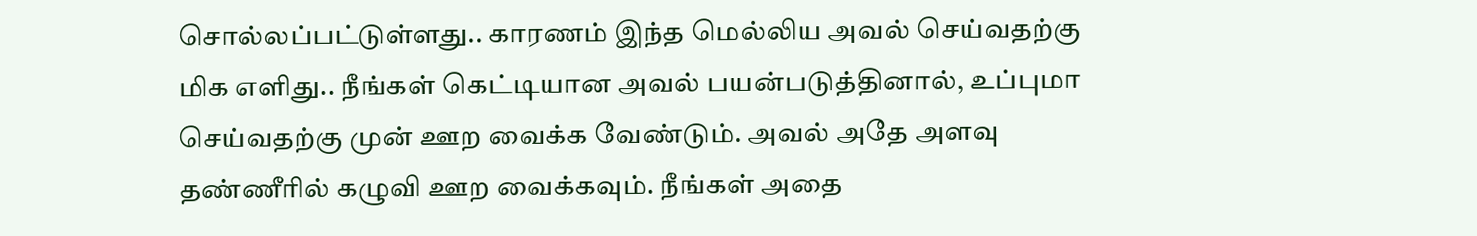சொல்லப்பட்டுள்ளது.. காரணம் இந்த மெல்லிய அவல் செய்வதற்கு மிக எளிது.. நீங்கள் கெட்டியான அவல் பயன்படுத்தினால், உப்புமா செய்வதற்கு முன் ஊற வைக்க வேண்டும். அவல் அதே அளவு தண்ணீரில் கழுவி ஊற வைக்கவும். நீங்கள் அதை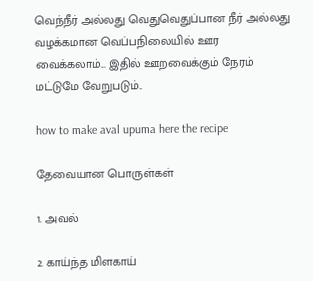வெந்நீர் அல்லது வெதுவெதுப்பான நீர் அல்லது வழக்கமான வெப்பநிலையில் ஊர வைக்கலாம்... இதில் ஊறவைக்கும் நேரம் மட்டுமே வேறுபடும்..

how to make aval upuma here the recipe

தேவையான பொருள்கள்

1. அவல்

2. காய்ந்த மிளகாய்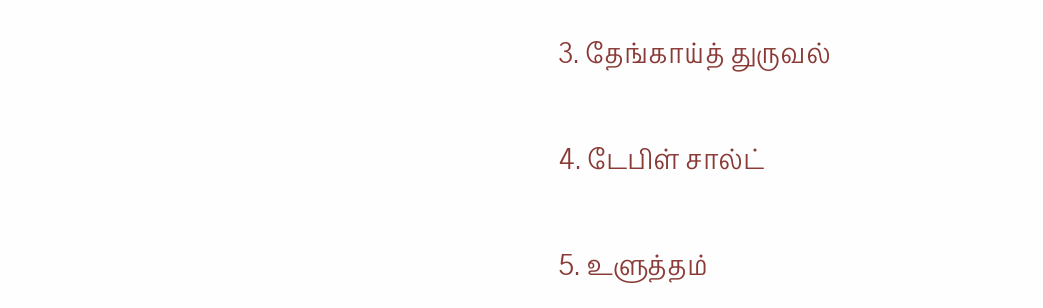3. தேங்காய்த் துருவல்

4. டேபிள் சால்ட்

5. உளுத்தம்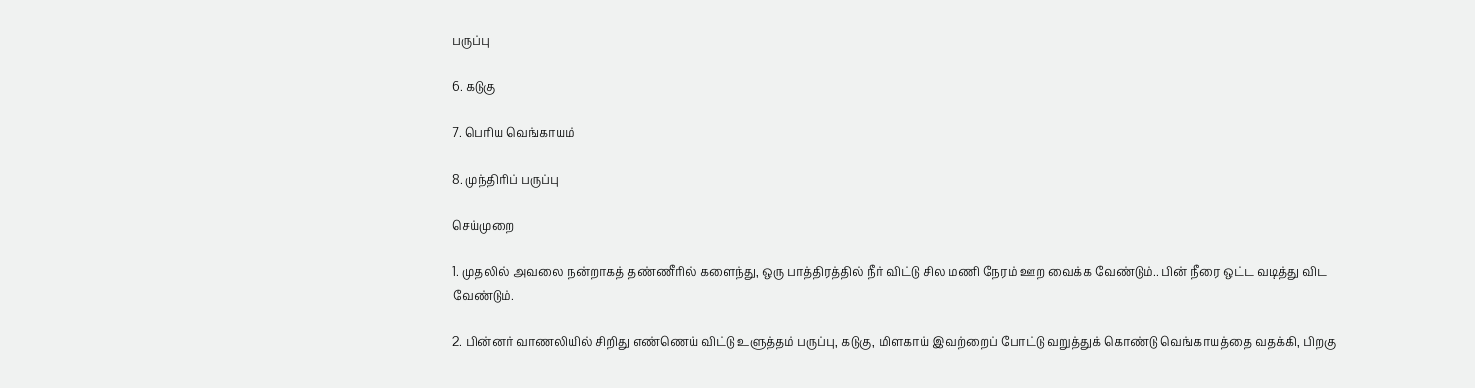பருப்பு

6. கடுகு

7. பெரிய வெங்காயம்

8. முந்திரிப் பருப்பு

செய்முறை

1. முதலில் அவலை நன்றாகத் தண்ணீரில் களைந்து, ஒரு பாத்திரத்தில் நீர் விட்டு சில மணி நேரம் ஊற வைக்க வேண்டும்.. பின் நீரை ஒட்ட வடித்து விட வேண்டும்.

2. பின்னர் வாணலியில் சிறிது எண்ணெய் விட்டு உளுத்தம் பருப்பு, கடுகு, மிளகாய் இவற்றைப் போட்டு வறுத்துக் கொண்டு வெங்காயத்தை வதக்கி, பிறகு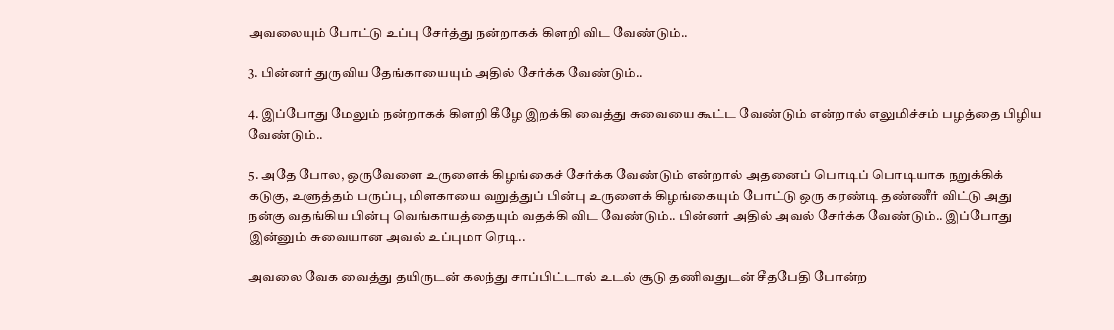அவலையும் போட்டு உப்பு சேர்த்து நன்றாகக் கிளறி விட வேண்டும்..

3. பின்னர் துருவிய தேங்காயையும் அதில் சேர்க்க வேண்டும்..

4. இப்போது மேலும் நன்றாகக் கிளறி கீழே இறக்கி வைத்து சுவையை கூட்ட வேண்டும் என்றால் எலுமிச்சம் பழத்தை பிழிய வேண்டும்..

5. அதே போல, ஒருவேளை உருளைக் கிழங்கைச் சேர்க்க வேண்டும் என்றால் அதனைப் பொடிப் பொடியாக நறுக்கிக் கடுகு, உளுத்தம் பருப்பு, மிளகாயை வறுத்துப் பின்பு உருளைக் கிழங்கையும் போட்டு ஒரு கரண்டி தண்ணீர் விட்டு அது நன்கு வதங்கிய பின்பு வெங்காயத்தையும் வதக்கி விட வேண்டும்.. பின்னர் அதில் அவல் சேர்க்க வேண்டும்.. இப்போது இன்னும் சுவையான அவல் உப்புமா ரெடி..

அவலை வேக வைத்து தயிருடன் கலந்து சாப்பிட்டால் உடல் சூடு தணிவதுடன் சீதபேதி போன்ற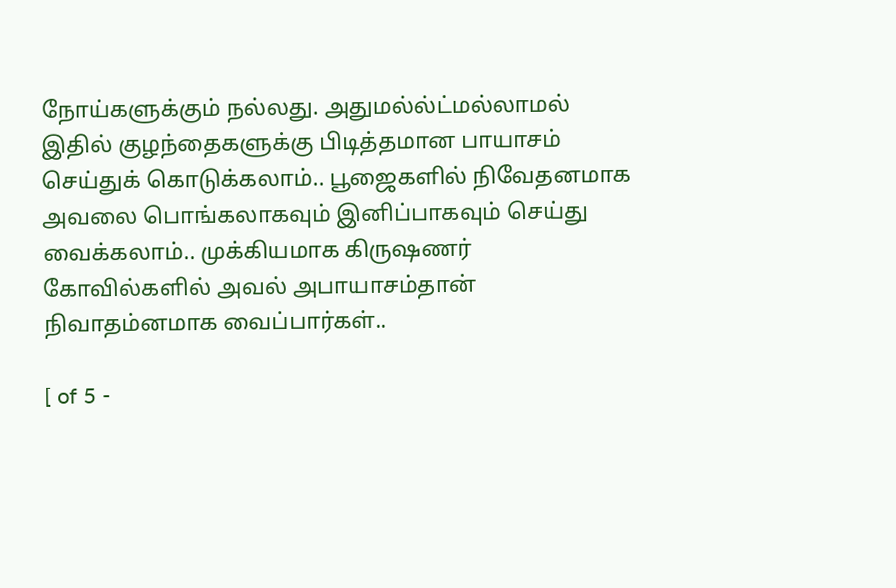நோய்களுக்கும் நல்லது. அதுமல்ல்ட்மல்லாமல் இதில் குழந்தைகளுக்கு பிடித்தமான பாயாசம் செய்துக் கொடுக்கலாம்.. பூஜைகளில் நிவேதனமாக அவலை பொங்கலாகவும் இனிப்பாகவும் செய்து வைக்கலாம்.. முக்கியமாக கிருஷணர் கோவில்களில் அவல் அபாயாசம்தான் நிவாதம்னமாக வைப்பார்கள்..

[ of 5 -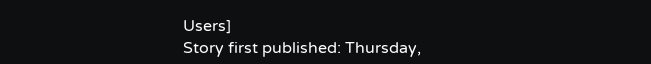Users]
Story first published: Thursday,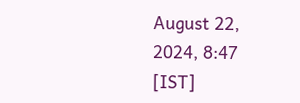August 22, 2024, 8:47 [IST]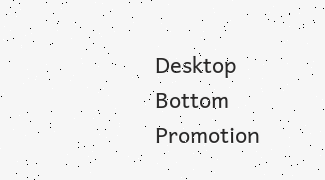Desktop Bottom Promotion